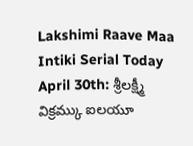Lakshimi Raave Maa Intiki Serial Today April 30th: శ్రీలక్ష్మీ విక్రమ్కు ఐలయూ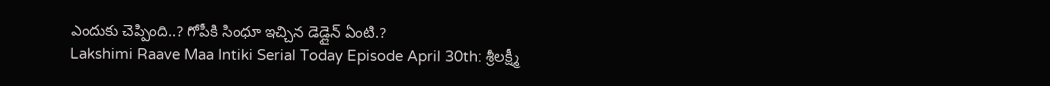ఎందుకు చెప్పింది..? గోపీకి సింధూ ఇచ్చిన డెడ్లైన్ ఏంటి.?
Lakshimi Raave Maa Intiki Serial Today Episode April 30th: శ్రీలక్ష్మీ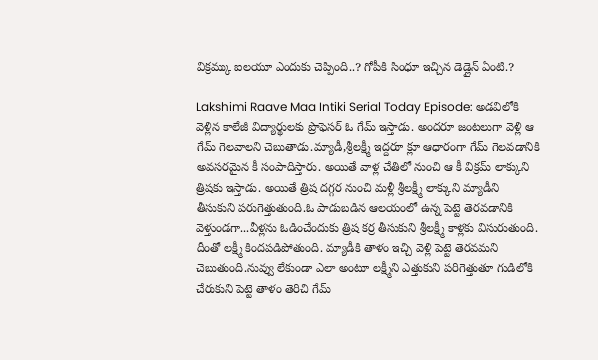విక్రమ్కు ఐలయూ ఎందుకు చెప్పింది..? గోపీకి సింధూ ఇచ్చిన డెడ్లైన్ ఏంటి.?

Lakshimi Raave Maa Intiki Serial Today Episode: అడవిలోకి వెళ్లిన కాలేజీ విద్యార్థులకు ప్రొఫెసర్ ఓ గేమ్ ఇస్తాడు. అందరూ జంటలుగా వెళ్లి ఆ గేమ్ గెలవాలని చెబుతాడు.మ్యాడీ,శ్రీలక్ష్మీ ఇద్దరూ క్లూ ఆధారంగా గేమ్ గెలవడానికి అవసరమైన కీ సంపాదిస్తారు. అయితే వాళ్ల చేతిలో నుంచి ఆ కీ విక్రమ్ లాక్కుని త్రిషకు ఇస్తాడు. అయితే త్రిష దగ్గర నుంచి మళ్లీ శ్రీలక్ష్మీ లాక్కుని మ్యాడీని తీసుకుని పరుగెత్తుతుంది.ఓ పాడుబడిన ఆలయంలో ఉన్న పెట్టె తెరవడానికి వెళ్తుండగా...వీళ్లను ఓడించేందుకు త్రిష కర్ర తీసుకుని శ్రీలక్ష్మీ కాళ్లకు విసురుతుంది. దీంతో లక్ష్మీ కిందపడిపోతుంది. మ్యాడీకి తాళం ఇచ్చి వెళ్లి పెట్టె తెరవమని చెబుతుంది.నువ్వు లేకుండా ఎలా అంటూ లక్ష్మీని ఎత్తుకుని పరిగెత్తుతూ గుడిలోకి చేరుకుని పెట్టె తాళం తెరిచి గేమ్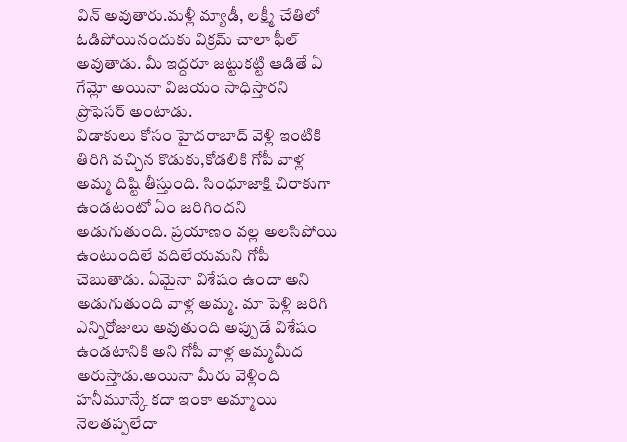విన్ అవుతారు.మళ్లీ మ్యాడీ, లక్ష్మీ చేతిలో ఓడిపోయినందుకు విక్రమ్ చాలా ఫీల్ అవుతాడు. మీ ఇద్దరూ జట్టుకట్టి ఆడితే ఏ గేమ్లో అయినా విజయం సాధిస్తారని ప్రొఫెసర్ అంటాడు.
విడాకులు కోసం హైదరాబాద్ వెళ్లి ఇంటికి తిరిగి వచ్చిన కొడుకు,కోడలికి గోపీ వాళ్ల అమ్మ దిష్టి తీస్తుంది. సింధూజాక్షి చిరాకుగా ఉండటంటో ఏం జరిగిందని అడుగుతుంది. ప్రయాణం వల్ల అలసిపోయి ఉంటుందిలే వదిలేయమని గోపీ చెబుతాడు. ఏమైనా విశేషం ఉందా అని అడుగుతుంది వాళ్ల అమ్మ. మా పెళ్లి జరిగి ఎన్నిరోజులు అవుతుంది అప్పుడే విశేషం ఉండటానికి అని గోపీ వాళ్ల అమ్మమీద అరుస్తాడు.అయినా మీరు వెళ్లింది హనీమూన్కే కదా ఇంకా అమ్మాయి నెలతప్పలేదా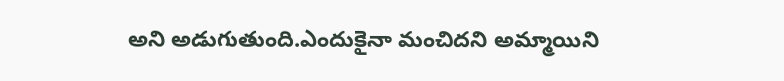అని అడుగుతుంది.ఎందుకైనా మంచిదని అమ్మాయిని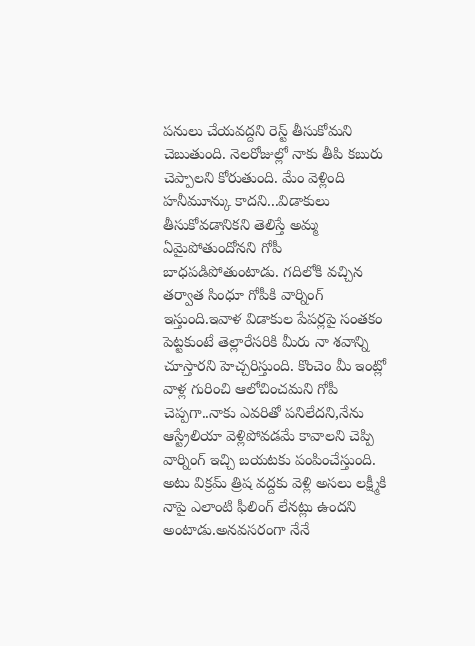పనులు చేయవద్దని రెస్ట్ తీసుకోమని చెబుతుంది. నెలరోజుల్లో నాకు తీపి కబురు చెప్పాలని కోరుతుంది. మేం వెళ్లింది హనీమూన్కు కాదని...విడాకులు తీసుకోవడానికని తెలిస్తే అమ్మ ఏమైపోతుందోనని గోపీ బాధపడిపోతుంటాడు. గదిలోకి వచ్చిన తర్వాత సింధూ గోపీకి వార్నింగ్ ఇస్తుంది.ఇవాళ విడాకుల పేపర్లపై సంతకం పెట్టకుంటే తెల్లారేసరికి మీరు నా శవాన్ని చూస్తారని హెచ్చరిస్తుంది. కొంచెం మీ ఇంట్లో వాళ్ల గురించి ఆలోచించమని గోపీ చెప్పగా..నాకు ఎవరితో పనిలేదని,నేను ఆస్ట్రేలియా వెళ్లిపోవడమే కావాలని చెప్పి వార్నింగ్ ఇచ్చి బయటకు పంపించేస్తుంది.
అటు విక్రమ్ త్రిష వద్దకు వెళ్లి అసలు లక్ష్మీకి నాపై ఎలాంటి ఫీలింగ్ లేనట్లు ఉందని అంటాడు.అనవసరంగా నేనే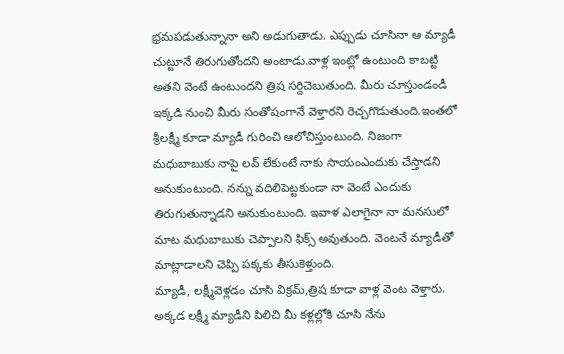భ్రమపడుతున్నానా అని అడుగుతాడు. ఎప్పుడు చూసినా ఆ మ్యాడీ చుట్టూనే తిరుగుతోందని అంటాడు.వాళ్ల ఇంట్లో ఉంటుంది కాబట్టి అతని వెంటే ఉంటుందని త్రిష సర్దిచెబుతుంది. మీరు చూస్తుండండీ ఇక్కడి నుంచి మీరు సంతోషంగానే వెళ్తారని రెచ్చగొడుతుంది.ఇంతలో శ్రీలక్ష్మీ కూడా మ్యాడీ గురించి ఆలోచిస్తుంటుంది. నిజంగా మధుబాబుకు నాపై లవ్ లేకుంటే నాకు సాయంఎందుకు చేస్తాడని అనుకుంటుంది. నన్ను వదిలిపెట్టకుండా నా వెంటే ఎందుకు తిరుగుతున్నాడని అనుకుంటుంది. ఇవాళ ఎలాగైనా నా మనసులో మాట మధుబాబుకు చెప్పాలని ఫిక్స్ అవుతుంది. వెంటనే మ్యాడీతో మాట్లాడాలని చెప్పి పక్కకు తీసుకెళ్తుంది.
మ్యాడీ, లక్ష్మీవెళ్లడం చూసి విక్రమ్,త్రిష కూడా వాళ్ల వెంట వెళ్తారు. అక్కడ లక్ష్మీ మ్యాడీని పిలిచి మీ కళ్లల్లోకి చూసి నేను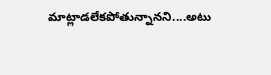మాట్లాడలేకపోతున్నానని....అటు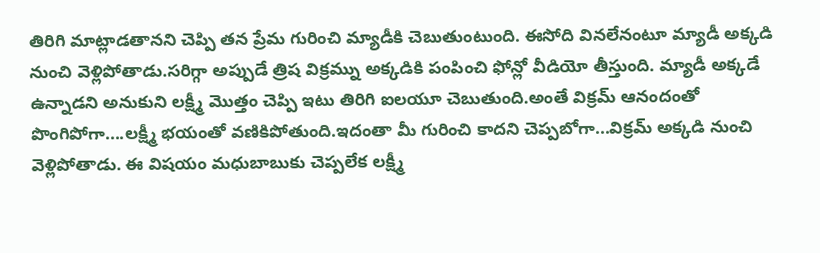తిరిగి మాట్లాడతానని చెప్పి తన ప్రేమ గురించి మ్యాడీకి చెబుతుంటుంది. ఈసోది వినలేనంటూ మ్యాడీ అక్కడి నుంచి వెళ్లిపోతాడు.సరిగ్గా అప్పుడే త్రిష విక్రమ్ను అక్కడికి పంపించి ఫోన్లో వీడియో తీస్తుంది. మ్యాడీ అక్కడే ఉన్నాడని అనుకుని లక్ష్మీ మొత్తం చెప్పి ఇటు తిరిగి ఐలయూ చెబుతుంది.అంతే విక్రమ్ ఆనందంతో పొంగిపోగా....లక్ష్మీ భయంతో వణికిపోతుంది.ఇదంతా మీ గురించి కాదని చెప్పబోగా...విక్రమ్ అక్కడి నుంచి వెళ్లిపోతాడు. ఈ విషయం మధుబాబుకు చెప్పలేక లక్ష్మీ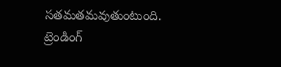సతమతమవుతుంటుంది.
ట్రెండింగ్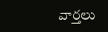వార్తలు